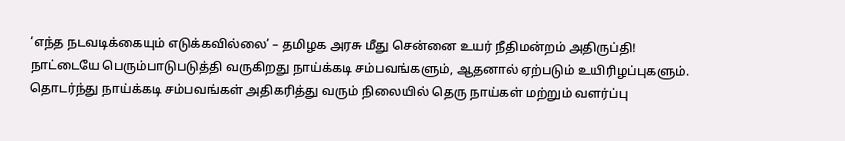‘எந்த நடவடிக்கையும் எடுக்கவில்லை’ – தமிழக அரசு மீது சென்னை உயர் நீதிமன்றம் அதிருப்தி!
நாட்டையே பெரும்பாடுபடுத்தி வருகிறது நாய்க்கடி சம்பவங்களும், ஆதனால் ஏற்படும் உயிரிழப்புகளும். தொடர்ந்து நாய்க்கடி சம்பவங்கள் அதிகரித்து வரும் நிலையில் தெரு நாய்கள் மற்றும் வளர்ப்பு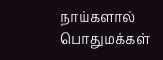நாய்களால் பொதுமக்கள்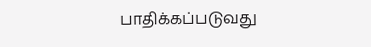பாதிக்கப்படுவது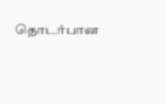தொடர்பான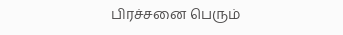பிரச்சனை பெரும்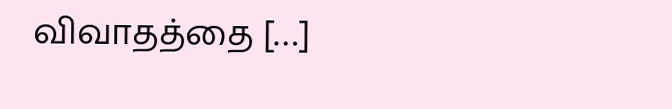விவாதத்தை […]